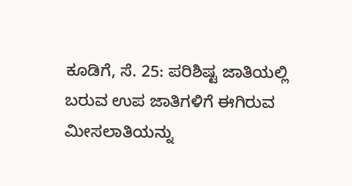ಕೂಡಿಗೆ, ಸೆ. 25: ಪರಿಶಿಷ್ಟ ಜಾತಿಯಲ್ಲಿ ಬರುವ ಉಪ ಜಾತಿಗಳಿಗೆ ಈಗಿರುವ ಮೀಸಲಾತಿಯನ್ನು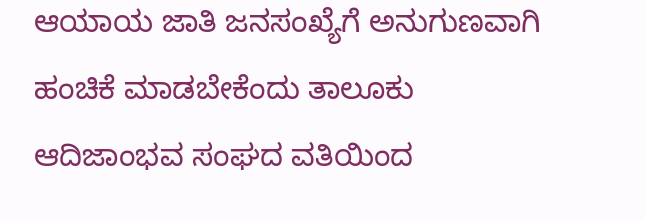ಆಯಾಯ ಜಾತಿ ಜನಸಂಖ್ಯೆಗೆ ಅನುಗುಣವಾಗಿ ಹಂಚಿಕೆ ಮಾಡಬೇಕೆಂದು ತಾಲೂಕು ಆದಿಜಾಂಭವ ಸಂಘದ ವತಿಯಿಂದ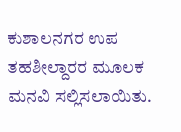ಕುಶಾಲನಗರ ಉಪ ತಹಶೀಲ್ದಾರರ ಮೂಲಕ ಮನವಿ ಸಲ್ಲಿಸಲಾಯಿತು.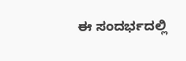ಈ ಸಂದರ್ಭದಲ್ಲಿ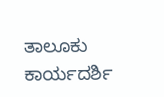ತಾಲೂಕು ಕಾರ್ಯದರ್ಶಿ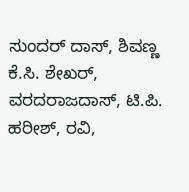ಸುಂದರ್ ದಾಸ್, ಶಿವಣ್ಣ ಕೆ.ಸಿ. ಶೇಖರ್, ವರದರಾಜದಾಸ್, ಟಿ.ಪಿ. ಹರೀಶ್, ರವಿ,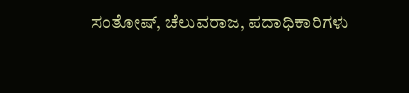ಸಂತೋಷ್, ಚೆಲುವರಾಜ, ಪದಾಧಿಕಾರಿಗಳು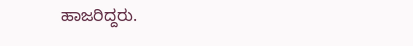ಹಾಜರಿದ್ದರು.